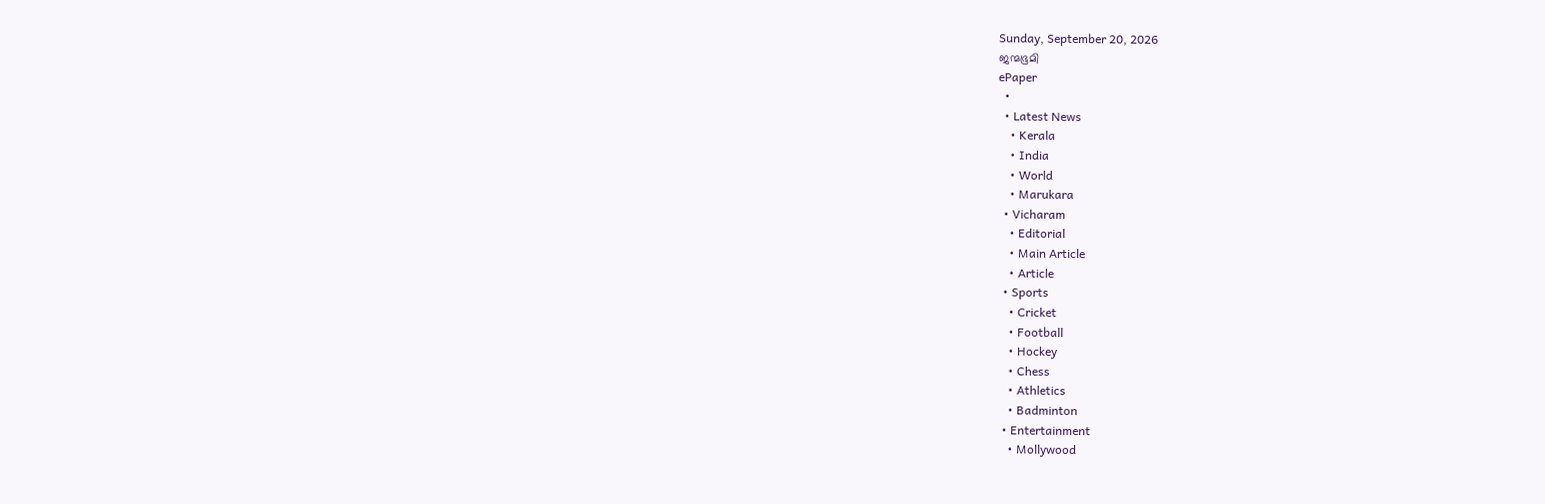Sunday, September 20, 2026
ജന്മഭൂമി
ePaper
  •
  • Latest News
    • Kerala
    • India
    • World
    • Marukara
  • Vicharam
    • Editorial
    • Main Article
    • Article
  • Sports
    • Cricket
    • Football
    • Hockey
    • Chess
    • Athletics
    • Badminton
  • Entertainment
    • Mollywood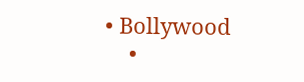• Bollywood
    •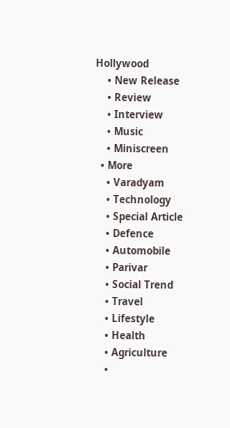Hollywood
    • New Release
    • Review
    • Interview
    • Music
    • Miniscreen
  • More
    • Varadyam
    • Technology
    • Special Article
    • Defence
    • Automobile
    • Parivar
    • Social Trend
    • Travel
    • Lifestyle
    • Health
    • Agriculture
    •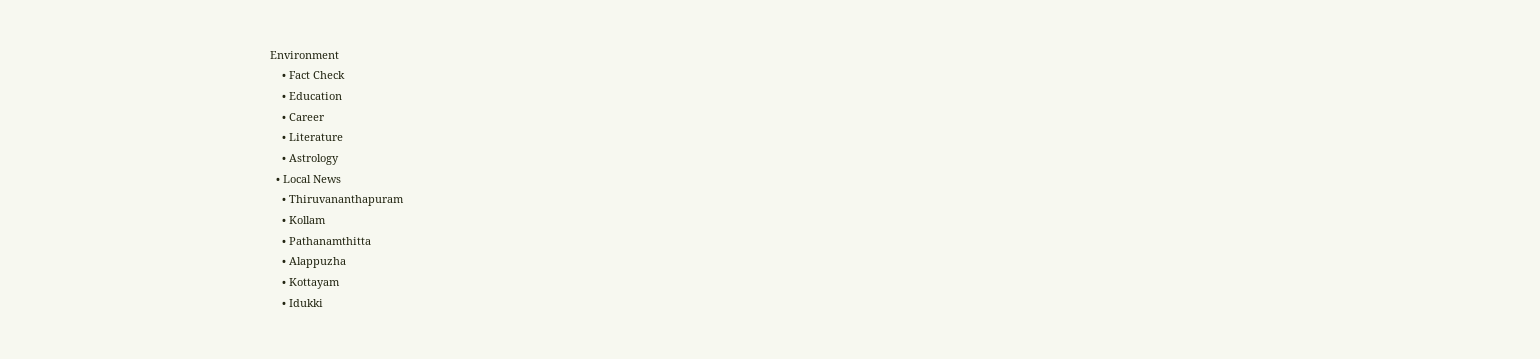Environment
    • Fact Check
    • Education
    • Career
    • Literature
    • Astrology
  • Local News
    • Thiruvananthapuram
    • Kollam
    • Pathanamthitta
    • Alappuzha
    • Kottayam
    • Idukki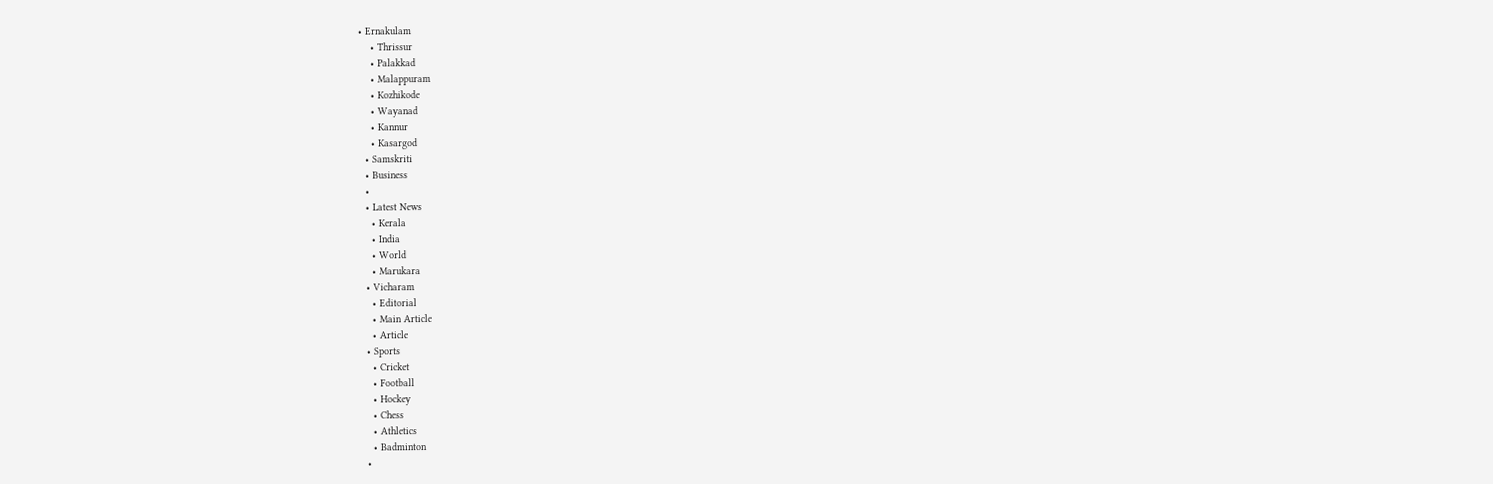• Ernakulam
    • Thrissur
    • Palakkad
    • Malappuram
    • Kozhikode
    • Wayanad
    • Kannur
    • Kasargod
  • Samskriti
  • Business
  •
  • Latest News
    • Kerala
    • India
    • World
    • Marukara
  • Vicharam
    • Editorial
    • Main Article
    • Article
  • Sports
    • Cricket
    • Football
    • Hockey
    • Chess
    • Athletics
    • Badminton
  •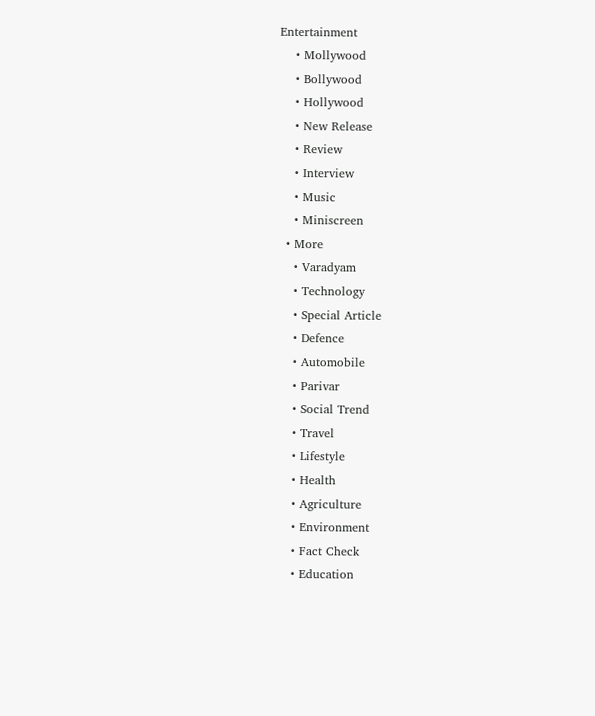Entertainment
    • Mollywood
    • Bollywood
    • Hollywood
    • New Release
    • Review
    • Interview
    • Music
    • Miniscreen
  • More
    • Varadyam
    • Technology
    • Special Article
    • Defence
    • Automobile
    • Parivar
    • Social Trend
    • Travel
    • Lifestyle
    • Health
    • Agriculture
    • Environment
    • Fact Check
    • Education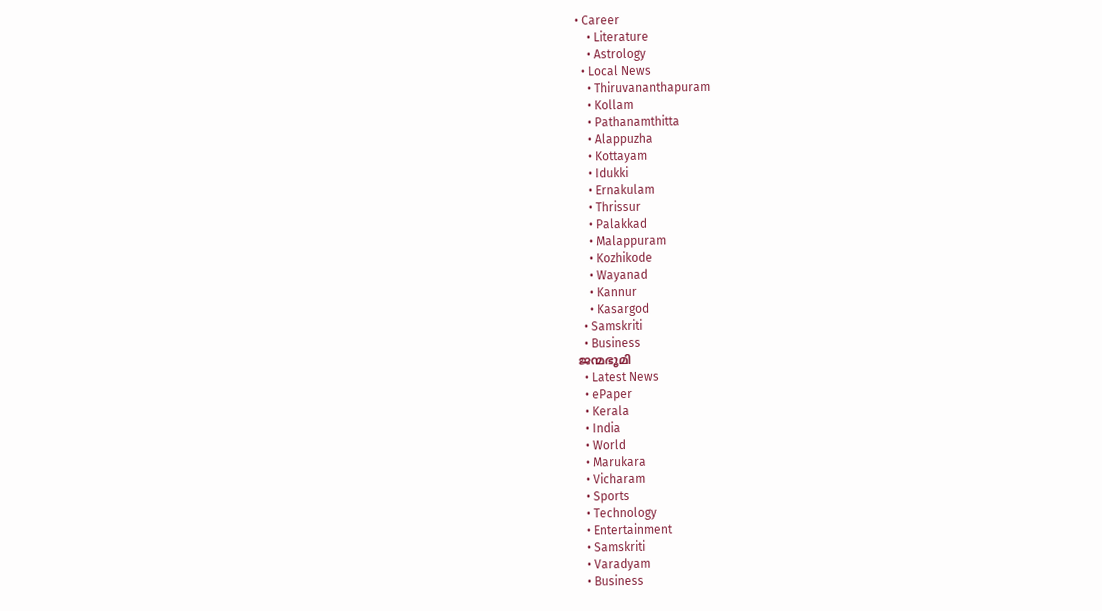• Career
    • Literature
    • Astrology
  • Local News
    • Thiruvananthapuram
    • Kollam
    • Pathanamthitta
    • Alappuzha
    • Kottayam
    • Idukki
    • Ernakulam
    • Thrissur
    • Palakkad
    • Malappuram
    • Kozhikode
    • Wayanad
    • Kannur
    • Kasargod
  • Samskriti
  • Business
ജന്മഭൂമി
  • Latest News
  • ePaper
  • Kerala
  • India
  • World
  • Marukara
  • Vicharam
  • Sports
  • Technology
  • Entertainment
  • Samskriti
  • Varadyam
  • Business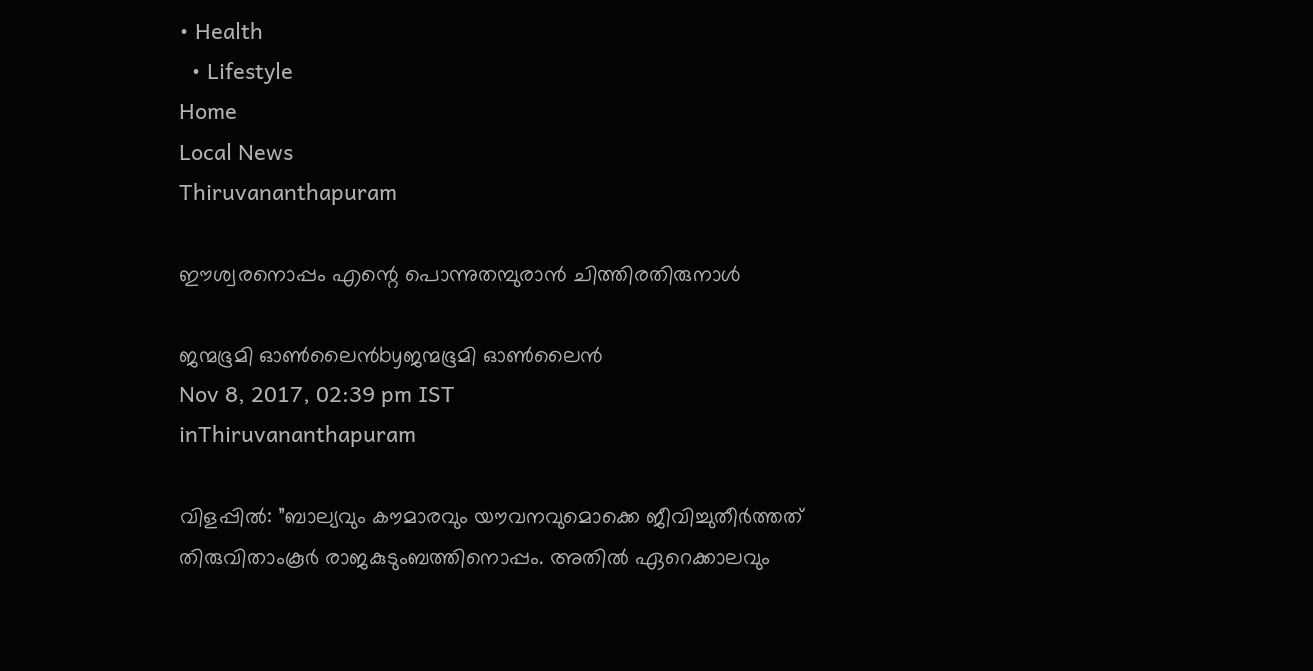• Health
  • Lifestyle
Home
Local News
Thiruvananthapuram

ഈശ്വരനൊപ്പം എന്റെ പൊന്നുതമ്പുരാന്‍ ചിത്തിരതിരുനാള്‍

ജന്മഭൂമി ഓണ്‍ലൈന്‍byജന്മഭൂമി ഓണ്‍ലൈന്‍
Nov 8, 2017, 02:39 pm IST
inThiruvananthapuram

വിളപ്പില്‍: ”ബാല്യവും കൗമാരവും യൗവനവുമൊക്കെ ജീവിച്ചുതീര്‍ത്തത് തിരുവിതാംകൂര്‍ രാജകുടുംബത്തിനൊപ്പം. അതില്‍ ഏറെക്കാലവും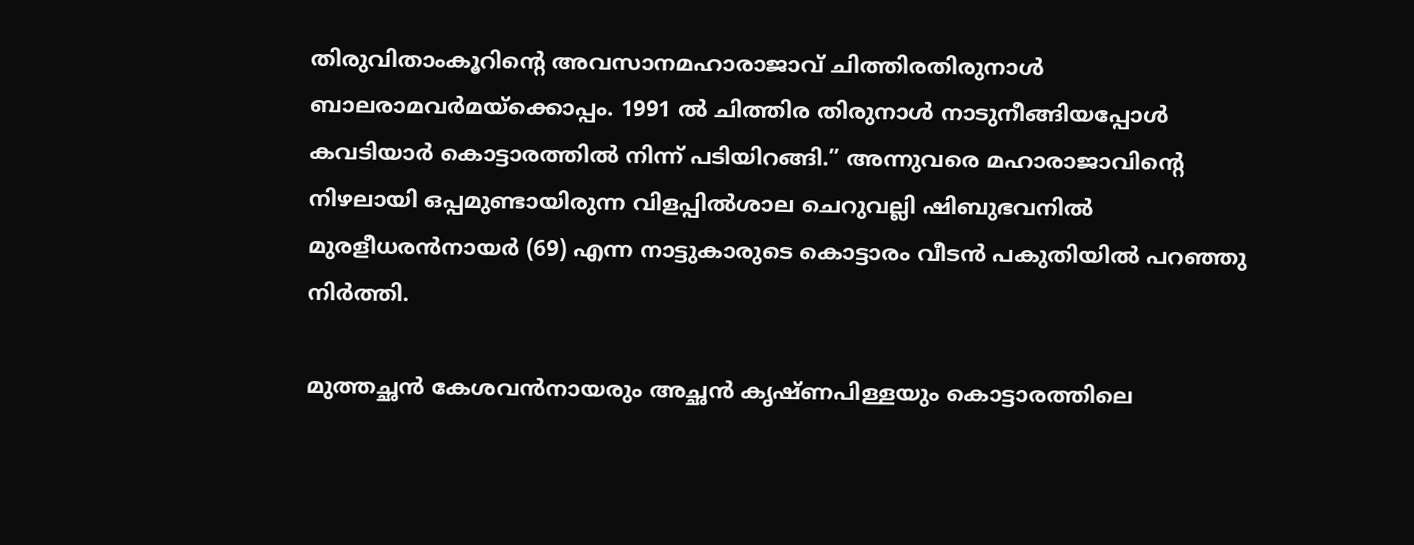തിരുവിതാംകൂറിന്റെ അവസാനമഹാരാജാവ് ചിത്തിരതിരുനാള്‍ ബാലരാമവര്‍മയ്‌ക്കൊപ്പം. 1991 ല്‍ ചിത്തിര തിരുനാള്‍ നാടുനീങ്ങിയപ്പോള്‍ കവടിയാര്‍ കൊട്ടാരത്തില്‍ നിന്ന് പടിയിറങ്ങി.” അന്നുവരെ മഹാരാജാവിന്റെ നിഴലായി ഒപ്പമുണ്ടായിരുന്ന വിളപ്പില്‍ശാല ചെറുവല്ലി ഷിബുഭവനില്‍ മുരളീധരന്‍നായര്‍ (69) എന്ന നാട്ടുകാരുടെ കൊട്ടാരം വീടന്‍ പകുതിയില്‍ പറഞ്ഞു നിര്‍ത്തി.

മുത്തച്ഛന്‍ കേശവന്‍നായരും അച്ഛന്‍ കൃഷ്ണപിള്ളയും കൊട്ടാരത്തിലെ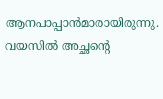ആനപാപ്പാന്‍മാരായിരുന്നു. വയസില്‍ അച്ഛന്റെ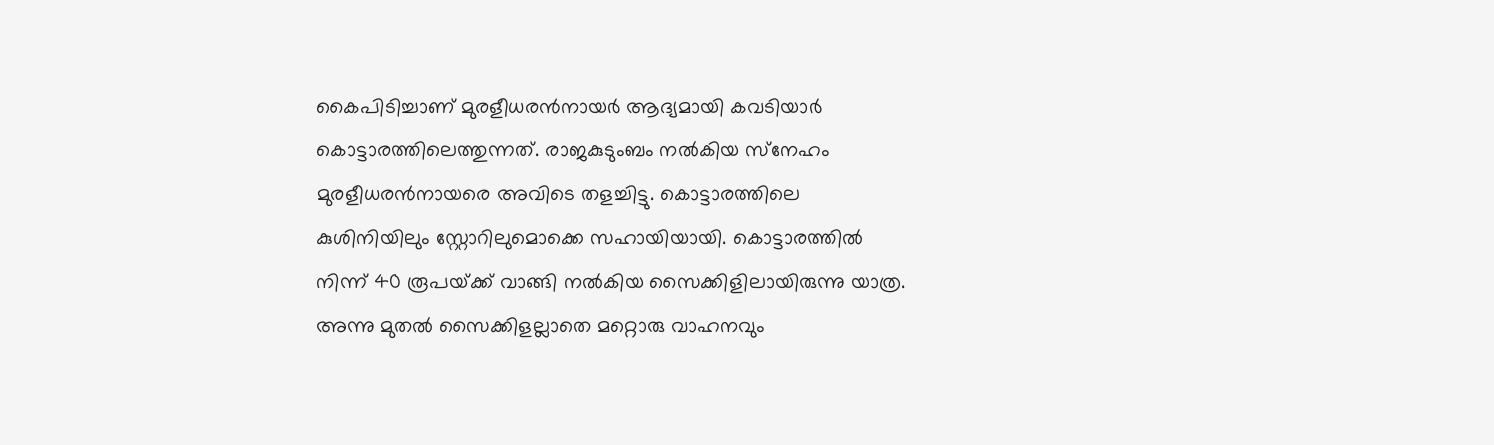കൈപിടിച്ചാണ് മുരളീധരന്‍നായര്‍ ആദ്യമായി കവടിയാര്‍ കൊട്ടാരത്തിലെത്തുന്നത്. രാജകുടുംബം നല്‍കിയ സ്‌നേഹം മുരളീധരന്‍നായരെ അവിടെ തളച്ചിട്ടു. കൊട്ടാരത്തിലെ കുശിനിയിലും സ്റ്റോറിലുമൊക്കെ സഹായിയായി. കൊട്ടാരത്തില്‍ നിന്ന് 40 രൂപയ്‌ക്ക് വാങ്ങി നല്‍കിയ സൈക്കിളിലായിരുന്നു യാത്ര. അന്നു മുതല്‍ സൈക്കിളല്ലാതെ മറ്റൊരു വാഹനവും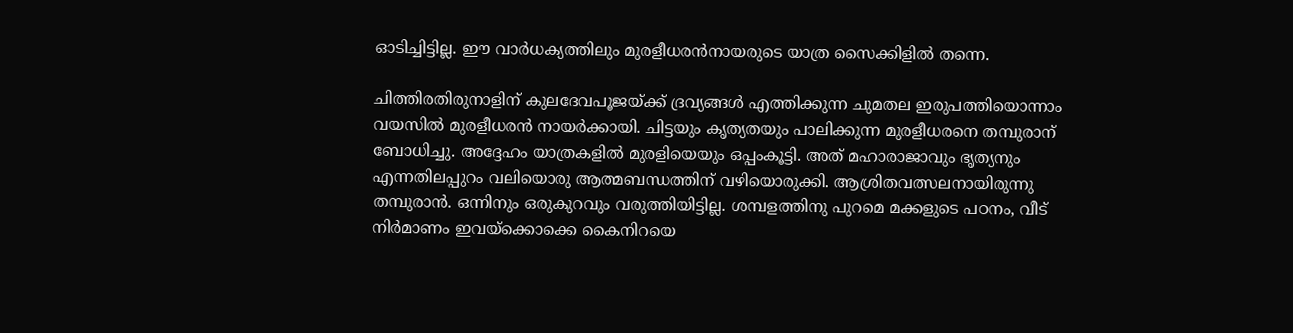ഓടിച്ചിട്ടില്ല. ഈ വാര്‍ധക്യത്തിലും മുരളീധരന്‍നായരുടെ യാത്ര സൈക്കിളില്‍ തന്നെ.

ചിത്തിരതിരുനാളിന് കുലദേവപൂജയ്‌ക്ക് ദ്രവ്യങ്ങള്‍ എത്തിക്കുന്ന ചുമതല ഇരുപത്തിയൊന്നാം വയസില്‍ മുരളീധരന്‍ നായര്‍ക്കായി. ചിട്ടയും കൃത്യതയും പാലിക്കുന്ന മുരളീധരനെ തമ്പുരാന് ബോധിച്ചു. അദ്ദേഹം യാത്രകളില്‍ മുരളിയെയും ഒപ്പംകൂട്ടി. അത് മഹാരാജാവും ഭൃത്യനും എന്നതിലപ്പുറം വലിയൊരു ആത്മബന്ധത്തിന് വഴിയൊരുക്കി. ആശ്രിതവത്സലനായിരുന്നു തമ്പുരാന്‍. ഒന്നിനും ഒരുകുറവും വരുത്തിയിട്ടില്ല. ശമ്പളത്തിനു പുറമെ മക്കളുടെ പഠനം, വീട് നിര്‍മാണം ഇവയ്‌ക്കൊക്കെ കൈനിറയെ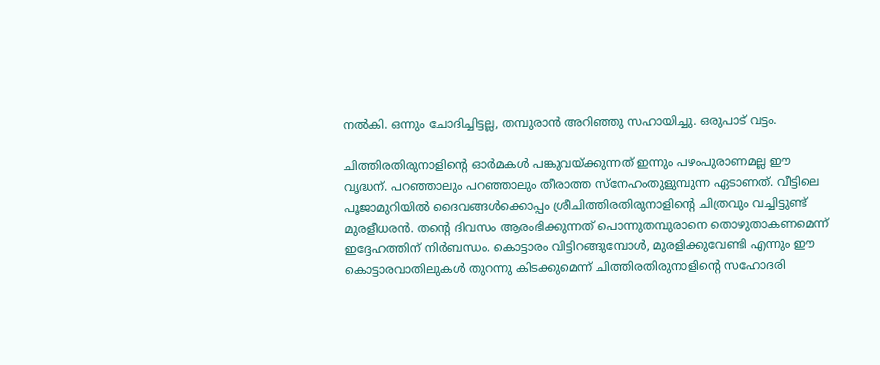നല്‍കി. ഒന്നും ചോദിച്ചിട്ടല്ല, തമ്പുരാന്‍ അറിഞ്ഞു സഹായിച്ചു. ഒരുപാട് വട്ടം.

ചിത്തിരതിരുനാളിന്റെ ഓര്‍മകള്‍ പങ്കുവയ്‌ക്കുന്നത് ഇന്നും പഴംപുരാണമല്ല ഈ വൃദ്ധന്. പറഞ്ഞാലും പറഞ്ഞാലും തീരാത്ത സ്‌നേഹംതുളുമ്പുന്ന ഏടാണത്. വീട്ടിലെ പൂജാമുറിയില്‍ ദൈവങ്ങള്‍ക്കൊപ്പം ശ്രീചിത്തിരതിരുനാളിന്റെ ചിത്രവും വച്ചിട്ടുണ്ട് മുരളീധരന്‍. തന്റെ ദിവസം ആരംഭിക്കുന്നത് പൊന്നുതമ്പുരാനെ തൊഴുതാകണമെന്ന് ഇദ്ദേഹത്തിന് നിര്‍ബന്ധം. കൊട്ടാരം വിട്ടിറങ്ങുമ്പോള്‍, മുരളിക്കുവേണ്ടി എന്നും ഈ കൊട്ടാരവാതിലുകള്‍ തുറന്നു കിടക്കുമെന്ന് ചിത്തിരതിരുനാളിന്റെ സഹോദരി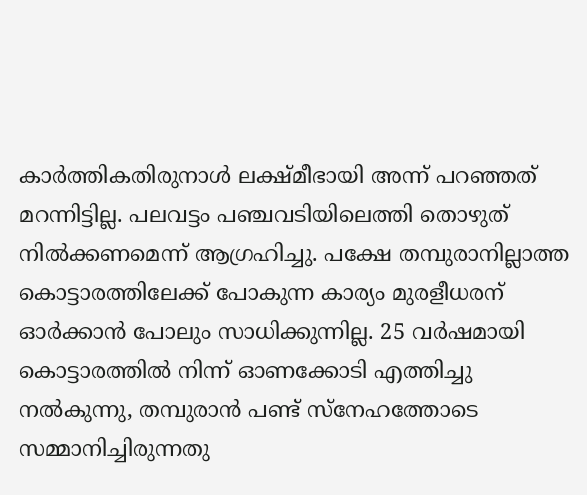കാര്‍ത്തികതിരുനാള്‍ ലക്ഷ്മീഭായി അന്ന് പറഞ്ഞത് മറന്നിട്ടില്ല. പലവട്ടം പഞ്ചവടിയിലെത്തി തൊഴുത് നില്‍ക്കണമെന്ന് ആഗ്രഹിച്ചു. പക്ഷേ തമ്പുരാനില്ലാത്ത കൊട്ടാരത്തിലേക്ക് പോകുന്ന കാര്യം മുരളീധരന് ഓര്‍ക്കാന്‍ പോലും സാധിക്കുന്നില്ല. 25 വര്‍ഷമായി കൊട്ടാരത്തില്‍ നിന്ന് ഓണക്കോടി എത്തിച്ചു നല്‍കുന്നു, തമ്പുരാന്‍ പണ്ട് സ്‌നേഹത്തോടെ സമ്മാനിച്ചിരുന്നതു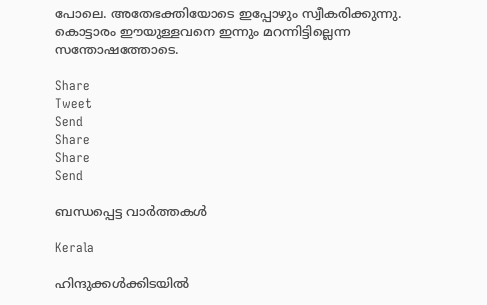പോലെ. അതേഭക്തിയോടെ ഇപ്പോഴും സ്വീകരിക്കുന്നു. കൊട്ടാരം ഈയുള്ളവനെ ഇന്നും മറന്നിട്ടില്ലെന്ന സന്തോഷത്തോടെ.

Share
Tweet
Send
Share
Share
Send

ബന്ധപ്പെട്ട വാര്‍ത്തകള്‍

Kerala

ഹിന്ദുക്കൾക്കിടയിൽ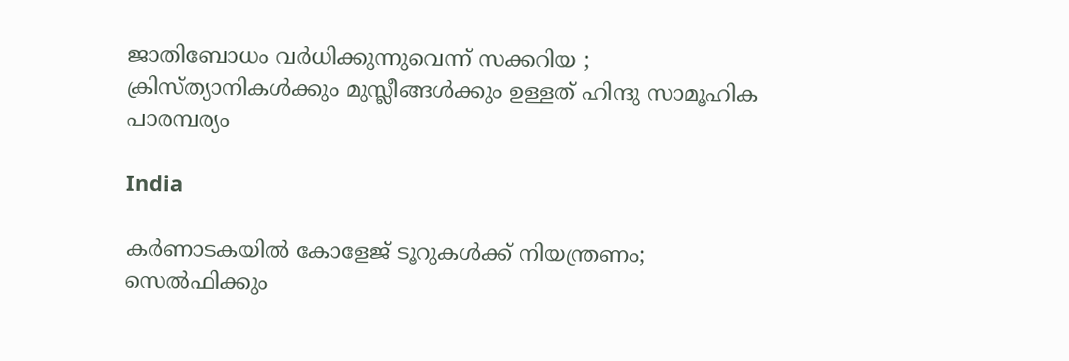ജാതിബോധം വർധിക്കുന്നുവെന്ന് സക്കറിയ ; ക്രിസ്ത്യാനികള്‍ക്കും മുസ്ലീങ്ങള്‍ക്കും ഉള്ളത് ഹിന്ദു സാമൂഹിക പാരമ്പര്യം

India

കർണാടകയിൽ കോളേജ് ടൂറുകൾക്ക് നിയന്ത്രണം; സെൽഫിക്കും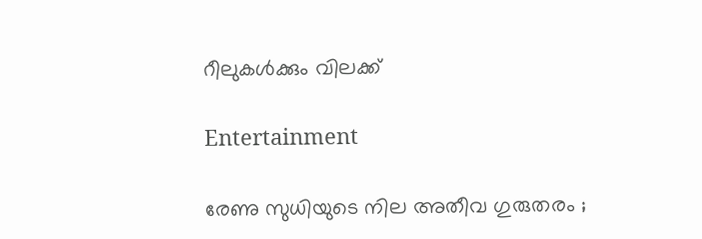റീലുകൾക്കും വിലക്ക്

Entertainment

രേണു സുധിയുടെ നില അതീവ ഗുരുതരം ;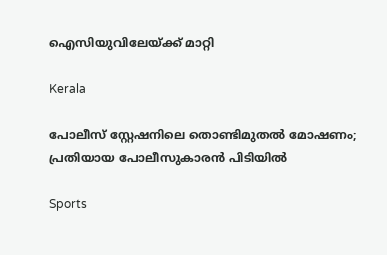ഐസിയുവിലേയ്‌ക്ക് മാറ്റി

Kerala

പോലീസ് സ്റ്റേഷനിലെ തൊണ്ടിമുതൽ മോഷണം; പ്രതിയായ പോലീസുകാരൻ പിടിയിൽ

Sports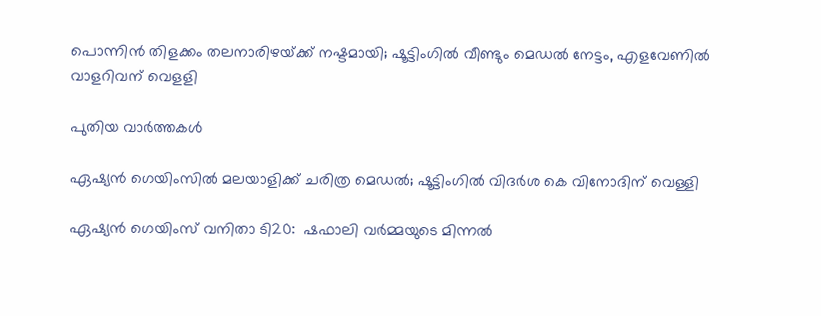പൊന്നിൻ തിളക്കം തലനാരിഴയ്‌ക്ക് നഷ്ടമായി; ഷൂട്ടിംഗില്‍ വീണ്ടും മെഡൽ നേട്ടം, എളവേണില്‍ വാളറിവന് വെളളി

പുതിയ വാര്‍ത്തകള്‍

ഏഷ്യൻ ഗെയിംസില്‍ മലയാളിക്ക് ചരിത്ര മെഡല്‍; ഷൂട്ടിംഗില്‍ വിദര്‍ശ കെ വിനോദിന് വെള്ളി

ഏഷ്യൻ ഗെയിംസ് വനിതാ ടി20:  ഷഫാലി വർമ്മയുടെ മിന്നൽ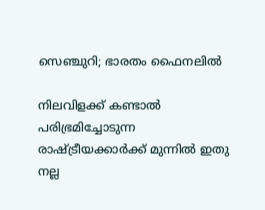സെഞ്ചുറി; ഭാരതം ഫൈനലിൽ‌

നിലവിളക്ക് കണ്ടാൽ പരിഭ്രമിച്ചോടുന്ന രാഷ്‌ട്രീയക്കാർക്ക് മുന്നിൽ ഇതു നല്ല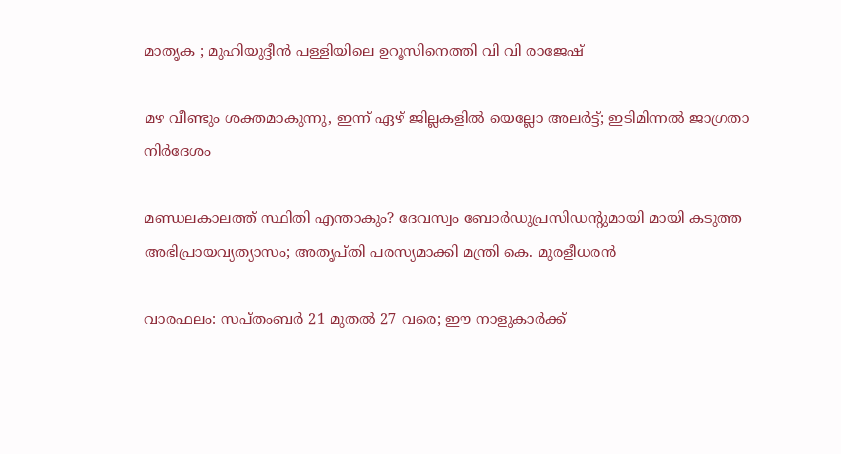മാതൃക ; മുഹിയുദ്ദീൻ പള്ളിയിലെ ഉറൂസിനെത്തി വി വി രാജേഷ്

മഴ വീണ്ടും ശക്തമാകുന്നു, ഇന്ന് ഏഴ്‌ ജില്ലകളില്‍ യെല്ലോ അലര്‍ട്ട്; ഇടിമിന്നല്‍ ജാഗ്രതാ നിര്‍ദേശം

മണ്ഡലകാലത്ത് സ്ഥിതി എന്താകും? ദേവസ്വം ബോര്‍ഡുപ്രസിഡന്റുമായി മായി കടുത്ത അഭിപ്രായവ്യത്യാസം; അതൃപ്തി പരസ്യമാക്കി മന്ത്രി കെ. മുരളീധരന്‍

വാരഫലം: സപ്തംബര്‍ 21 മുതല്‍ 27 വരെ; ഈ നാളുകാര്‍ക്ക്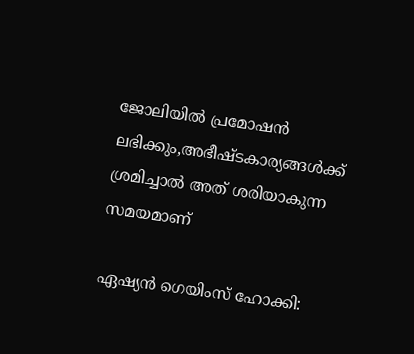ജോലിയില്‍ പ്രമോഷന്‍ ലഭിക്കും,അഭീഷ്ടകാര്യങ്ങള്‍ക്ക് ശ്രമിച്ചാല്‍ അത് ശരിയാകുന്ന സമയമാണ്

ഏഷ്യൻ ഗെയിംസ് ഹോക്കി: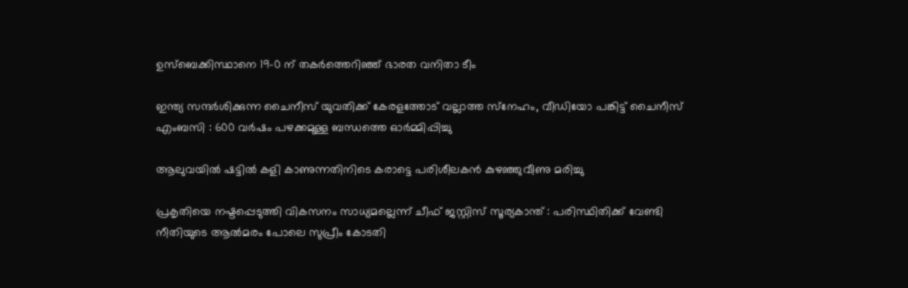ഉസ്ബെക്കിസ്ഥാനെ 19-0 ന് തകർത്തെറിഞ്ഞ് ഭാരത വനിതാ ടീം

ഇന്ത്യ സന്ദർശിക്കുന്ന ചൈനീസ് യുവതിക്ക് കേരളത്തോട് വല്ലാത്ത സ്‌നേഹം, വീഡിയോ പങ്കിട്ട് ചൈനീസ് എംബസി : 600 വർഷം പഴക്കമുള്ള ബന്ധത്തെ ഓർമ്മിപ്പിച്ചു

ആലുവയിൽ ഷട്ടിൽ കളി കാണുന്നതിനിടെ കരാട്ടെ പരിശീലകൻ കുഴഞ്ഞുവീണു മരിച്ചു

പ്രകൃതിയെ നഷ്ടപ്പെടുത്തി വികസനം സാധ്യമല്ലെന്ന് ചീഫ് ജസ്റ്റിസ് സൂര്യകാന്ത് : പരിസ്ഥിതിക്ക് വേണ്ടി നീതിയുടെ ആൽമരം പോലെ സുപ്രീം കോടതി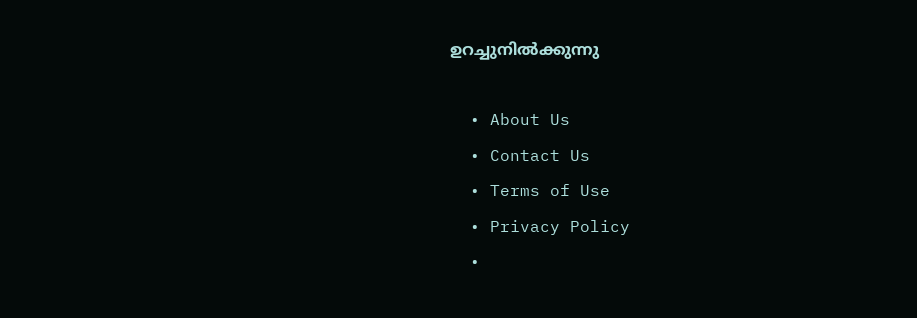ഉറച്ചുനിൽക്കുന്നു

  • About Us
  • Contact Us
  • Terms of Use
  • Privacy Policy
  •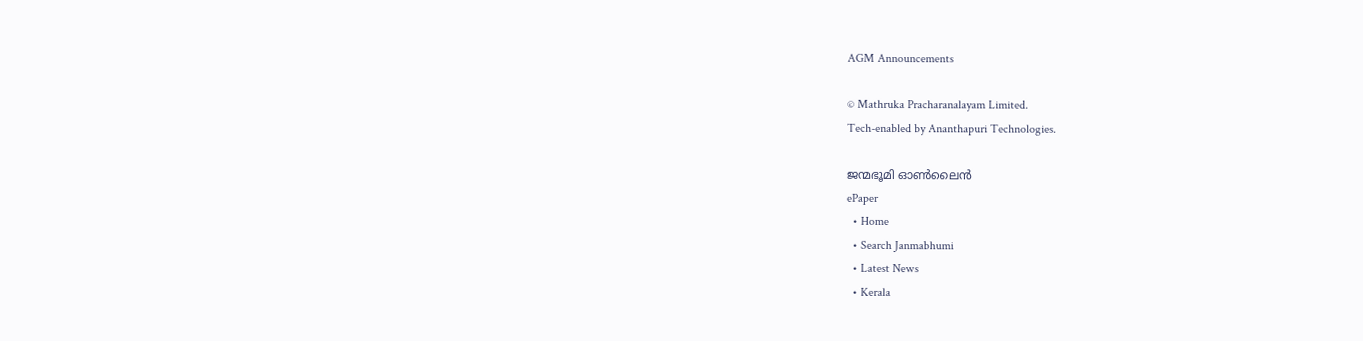AGM Announcements

© Mathruka Pracharanalayam Limited.
Tech-enabled by Ananthapuri Technologies.

ജന്മഭൂമി ഓണ്‍ലൈന്‍
ePaper
  • Home
  • Search Janmabhumi
  • Latest News
  • Kerala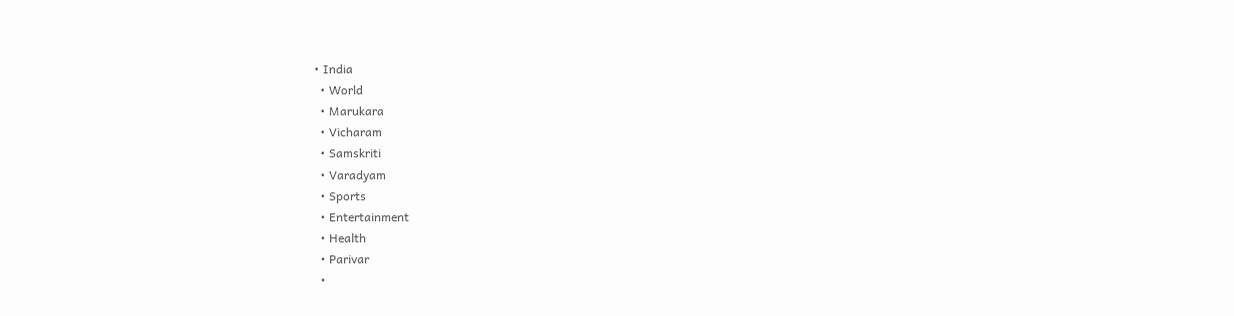• India
  • World
  • Marukara
  • Vicharam
  • Samskriti
  • Varadyam
  • Sports
  • Entertainment
  • Health
  • Parivar
  •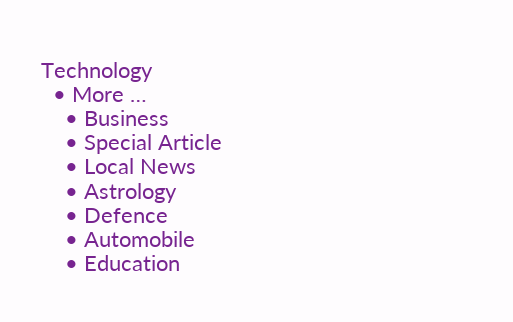Technology
  • More …
    • Business
    • Special Article
    • Local News
    • Astrology
    • Defence
    • Automobile
    • Education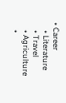• Career
    • Literature
    • Travel
    • Agriculture
    •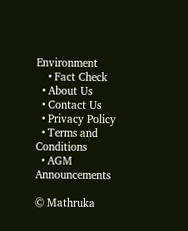Environment
    • Fact Check
  • About Us
  • Contact Us
  • Privacy Policy
  • Terms and Conditions
  • AGM Announcements

© Mathruka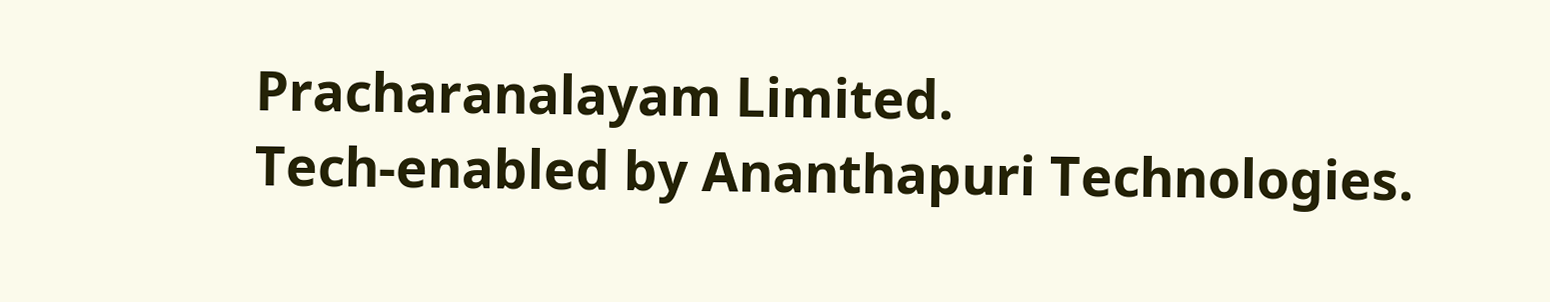Pracharanalayam Limited.
Tech-enabled by Ananthapuri Technologies.